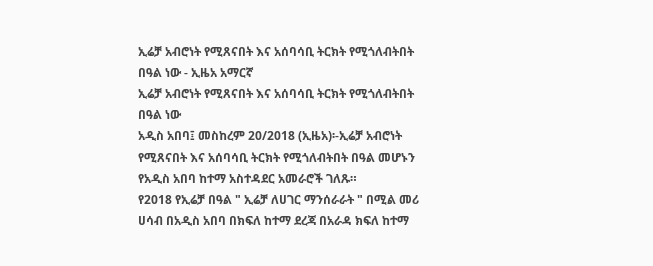ኢሬቻ አብሮነት የሚጸናበት እና አሰባሳቢ ትርክት የሚጎለብትበት በዓል ነው - ኢዜአ አማርኛ
ኢሬቻ አብሮነት የሚጸናበት እና አሰባሳቢ ትርክት የሚጎለብትበት በዓል ነው
አዲስ አበባ፤ መስከረም 20/2018 (ኢዜአ)፡-ኢሬቻ አብሮነት የሚጸናበት እና አሰባሳቢ ትርክት የሚጎለብትበት በዓል መሆኑን የአዲስ አበባ ከተማ አስተዳደር አመራሮች ገለጹ።
የ2018 የኢሬቻ በዓል " ኢሬቻ ለሀገር ማንሰራራት " በሚል መሪ ሀሳብ በአዲስ አበባ በክፍለ ከተማ ደረጃ በአራዳ ክፍለ ከተማ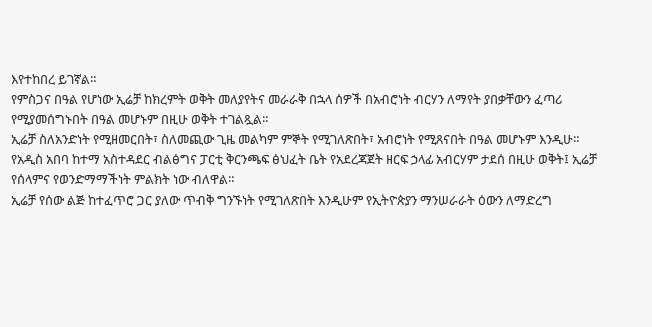እየተከበረ ይገኛል።
የምስጋና በዓል የሆነው ኢሬቻ ከክረምት ወቅት መለያየትና መራራቅ በኋላ ሰዎች በአብሮነት ብርሃን ለማየት ያበቃቸውን ፈጣሪ የሚያመሰግኑበት በዓል መሆኑም በዚሁ ወቅት ተገልጿል።
ኢሬቻ ስለአንድነት የሚዘመርበት፣ ስለመጪው ጊዜ መልካም ምኞት የሚገለጽበት፣ አብሮነት የሚጸናበት በዓል መሆኑም እንዲሁ።
የአዲስ አበባ ከተማ አስተዳደር ብልፅግና ፓርቲ ቅርንጫፍ ፅህፈት ቤት የአደረጃጀት ዘርፍ ኃላፊ አብርሃም ታደሰ በዚሁ ወቅት፤ ኢሬቻ የሰላምና የወንድማማችነት ምልክት ነው ብለዋል።
ኢሬቻ የሰው ልጅ ከተፈጥሮ ጋር ያለው ጥብቅ ግንኙነት የሚገለጽበት እንዲሁም የኢትዮጵያን ማንሠራራት ዕውን ለማድረግ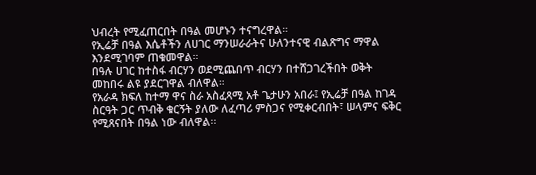ህብረት የሚፈጠርበት በዓል መሆኑን ተናግረዋል።
የኢሬቻ በዓል እሴቶችን ለሀገር ማንሠራራትና ሁለንተናዊ ብልጽግና ማዋል እንደሚገባም ጠቁመዋል።
በዓሉ ሀገር ከተስፋ ብርሃን ወደሚጨበጥ ብርሃን በተሸጋገረችበት ወቅት መከበሩ ልዩ ያደርገዋል ብለዋል።
የአራዳ ክፍለ ከተማ ዋና ስራ አስፈጻሚ አቶ ጌታሁን አበራ፤ የኢሬቻ በዓል ከገዳ ስርዓት ጋር ጥብቅ ቁርኝት ያለው ለፈጣሪ ምስጋና የሚቀርብበት፣ ሠላምና ፍቅር የሚጸናበት በዓል ነው ብለዋል፡፡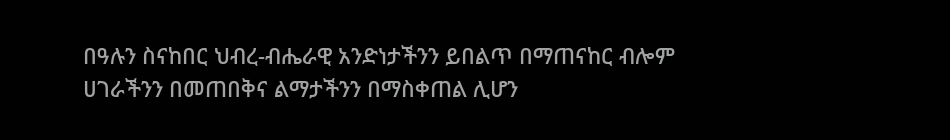በዓሉን ስናከበር ህብረ-ብሔራዊ አንድነታችንን ይበልጥ በማጠናከር ብሎም ሀገራችንን በመጠበቅና ልማታችንን በማስቀጠል ሊሆን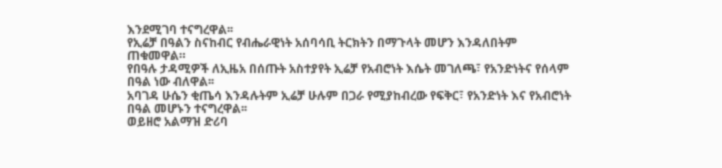እንደሚገባ ተናግረዋል፡፡
የኢሬቻ በዓልን ስናከብር የብሔራዊነት አሰባሳቢ ትርክትን በማጉላት መሆን እንዳለበትም ጠቁመዋል።
የበዓሉ ታዳሚዎች ለኢዜአ በሰጡት አስተያየት ኢሬቻ የአብሮነት እሴት መገለጫ፣ የአንድነትና የሰላም በዓል ነው ብለዋል፡፡
አባገዳ ሁሴን ቂጤሳ እንዳሉትም ኢሬቻ ሁሉም በጋራ የሚያከብረው የፍቅር፣ የአንድነት እና የአብሮነት በዓል መሆኑን ተናግረዋል፡፡
ወይዘሮ አልማዝ ድሪባ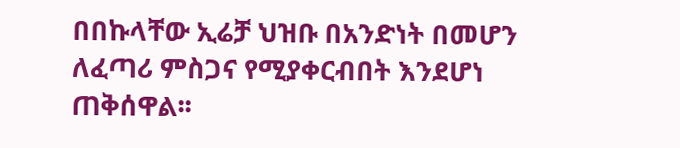በበኩላቸው ኢሬቻ ህዝቡ በአንድነት በመሆን ለፈጣሪ ምስጋና የሚያቀርብበት እንደሆነ ጠቅሰዋል፡፡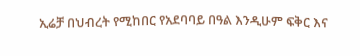ኢሬቻ በህብረት የሚከበር የአደባባይ በዓል እንዲሁም ፍቅር እና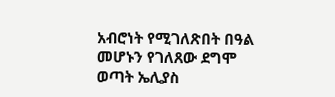አብሮነት የሚገለጽበት በዓል መሆኑን የገለጸው ደግሞ ወጣት ኤሊያስ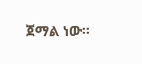ጀማል ነው፡፡